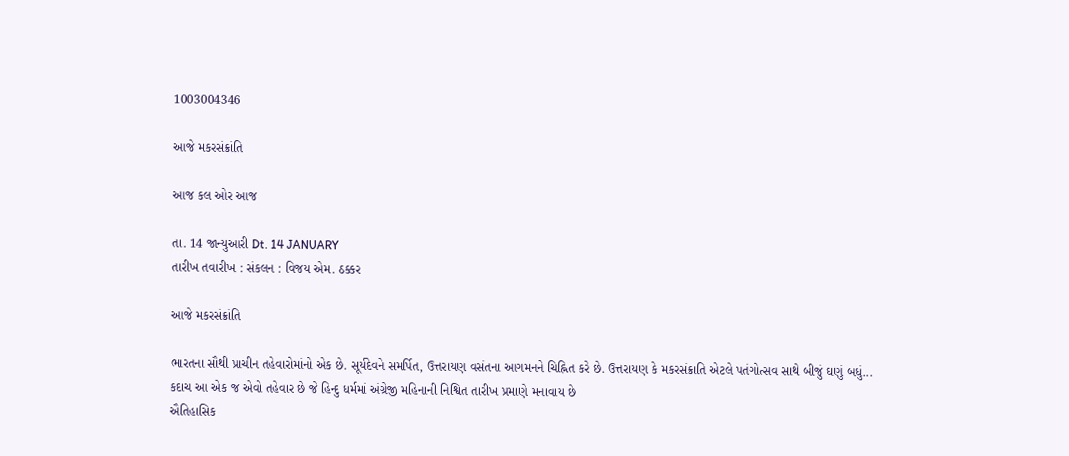1003004346

આજે મકરસંક્રાંતિ

આજ કલ ઓર આજ

તા. 14 જાન્યુઆરી Dt. 14 JANUARY
તારીખ તવારીખ : સંકલન : વિજય એમ. ઠક્કર

આજે મકરસંક્રાંતિ

ભારતના સૌથી પ્રાચીન તહેવારોમાંનો એક છે. સૂર્યદેવને સમર્પિત, ઉત્તરાયણ વસંતના આગમનને ચિહ્નિત કરે છે. ઉત્તરાયણ કે મકરસંક્રાતિ એટલે પતંગોત્સવ સાથે બીજું ઘણું બધું... કદાચ આ એક જ એવો તહેવાર છે જે હિન્દુ ધર્મમાં અંગ્રેજી મહિનાની નિશ્વિત તારીખ પ્રમાણે મનાવાય છે
ઐતિહાસિક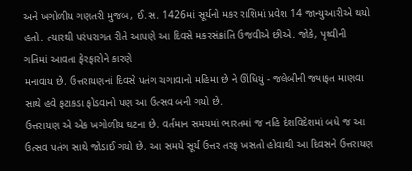અને ખગોળીય ગણતરી મુજબ, ઈ.સ. 1426માં સૂર્યનો મકર રાશિમાં પ્રવેશ 14 જાન્યુઆરીએ થયો હતો. ત્યારથી પરંપરાગત રીતે આપણે આ દિવસે મકરસંક્રાંતિ ઉજવીએ છીએ. જોકે, પૃથ્વીની ગતિમાં આવતા ફેરફારોને કારણે
મનાવાય છે. ઉત્તરાયણનાં દિવસે પતંગ ચગાવાનો મહિમા છે ને ઊંધિયું - જલેબીની જ્યાફત માણવા સાથે હવે ફટાકડા ફોડવાનો પણ આ ઉત્સવ બની ગયો છે.
ઉત્તરાયણ એ એક ખગોળીય ઘટના છે. વર્તમાન સમયમાં ભારતમાં જ નહિ દેશવિદેશમાં બધે જ આ ઉત્સવ પતંગ સાથે જોડાઈ ગયો છે. આ સમયે સૂર્ય ઉત્તર તરફ ખસતો હોવાથી આ દિવસને ઉત્તરાયણ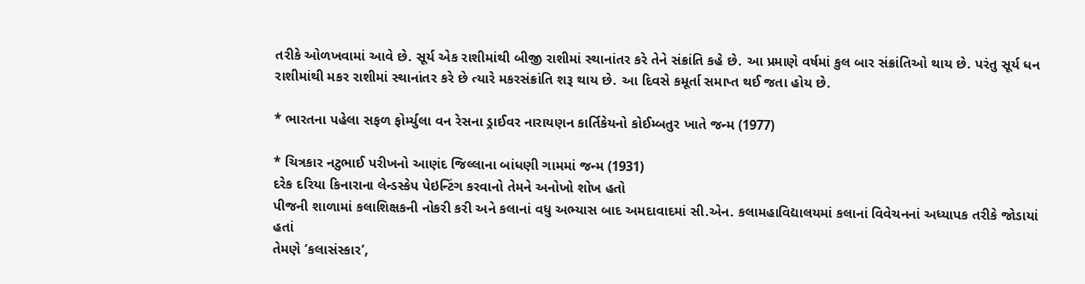તરીકે ઓળખવામાં આવે છે. સૂર્ય એક રાશીમાંથી બીજી રાશીમાં સ્થાનાંતર કરે તેને સંક્રાંતિ કહે છે. આ પ્રમાણે વર્ષમાં કુલ બાર સંક્રાંતિઓ થાય છે. પરંતુ સૂર્ય ધન રાશીમાંથી મકર રાશીમાં સ્થાનાંતર કરે છે ત્યારે મકરસંક્રાંતિ શરૂ થાય છે. આ દિવસે કમૂર્તા સમાપ્ત થઈ જતા હોય છે.

* ભારતના પહેલા સફળ ફોર્મ્યુલા વન રેસના ડ્રાઈવર નારાયણન કાર્તિકેયનો કોઈમ્બતુર ખાતે જન્મ (1977)

* ચિત્રકાર નટુભાઈ પરીખનો આણંદ જિલ્લાના બાંધણી ગામમાં જન્મ (1931)
દરેક દરિયા કિનારાના લેન્ડસ્કેપ પેઇન્ટિંગ કરવાનો તેમને અનોખો શોખ હતો
પીજની શાળામાં કલાશિક્ષકની નોકરી કરી અને કલાનાં વધુ અભ્યાસ બાદ અમદાવાદમાં સી.એન. કલામહાવિદ્યાલયમાં કલાનાં વિવેચનનાં અધ્યાપક તરીકે જોડાયાં હતાં
તેમણે ‘કલાસંસ્કાર’,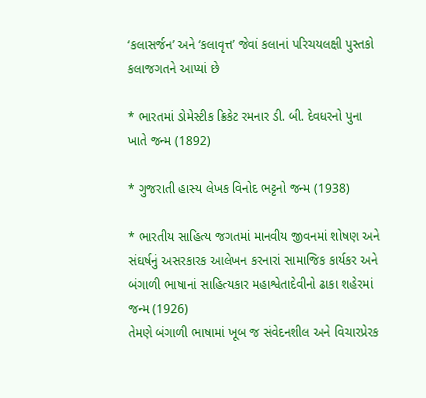‘કલાસર્જન’ અને ‘કલાવૃત્ત’ જેવાં કલાનાં પરિચયલક્ષી પુસ્તકો કલાજગતને આપ્યાં છે

* ભારતમાં ડોમેસ્ટીક ક્રિકેટ રમનાર ડી. બી. દેવધરનો પુના ખાતે જન્મ (1892)

* ગુજરાતી હાસ્ય લેખક વિનોદ ભટ્ટનો જન્મ (1938)

* ભારતીય સાહિત્ય જગતમાં માનવીય જીવનમાં શોષણ અને સંઘર્ષનું અસરકારક આલેખન કરનારાં સામાજિક કાર્યકર અને બંગાળી ભાષાનાં સાહિત્યકાર મહાશ્વેતાદેવીનો ઢાકા શહેરમાં જન્મ (1926)
તેમણે બંગાળી ભાષામાં ખૂબ જ સંવેદનશીલ અને વિચારપ્રેરક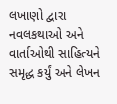લખાણો દ્વારા નવલકથાઓ અને વાર્તાઓથી સાહિત્યને સમૃદ્ધ કર્યું અને લેખન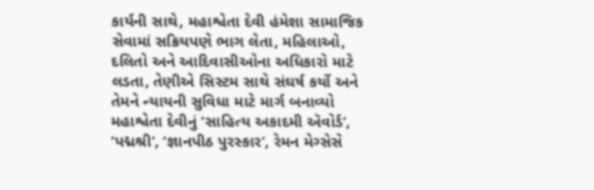કાર્યની સાથે, મહાશ્વેતા દેવી હંમેશા સામાજિક સેવામાં સક્રિયપણે ભાગ લેતા, મહિલાઓ, દલિતો અને આદિવાસીઓના અધિકારો માટે લડતા, તેણીએ સિસ્ટમ સાથે સંઘર્ષ કર્યો અને તેમને ન્યાયની સુવિધા માટે માર્ગ બનાવ્યો
મહાશ્વેતા દેવીનું ‘સાહિત્ય અકાદમી ઍવોર્ડ’, ‘પદ્મશ્રી’, ‘જ્ઞાનપીઠ પુરસ્કાર’, રેમન મેગ્સેસે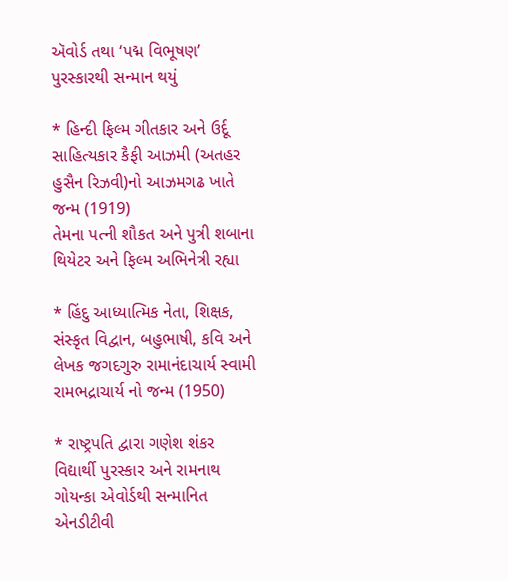ઍવોર્ડ તથા ‘પદ્મ વિભૂષણ’ પુરસ્કારથી સન્માન થયું

* હિન્દી ફિલ્મ ગીતકાર અને ઉર્દૂ સાહિત્યકાર કૈફી આઝમી (અતહર હુસૈન રિઝવી)નો આઝમગઢ ખાતે જન્મ (1919)
તેમના પત્ની શૌકત અને પુત્રી શબાના થિયેટર અને ફિલ્મ અભિનેત્રી રહ્યા

* હિંદુ આધ્યાત્મિક નેતા, શિક્ષક, સંસ્કૃત વિદ્વાન, બહુભાષી, કવિ અને લેખક જગદગુરુ રામાનંદાચાર્ય સ્વામી રામભદ્રાચાર્ય નો જન્મ (1950)

* રાષ્ટ્રપતિ દ્વારા ગણેશ શંકર વિદ્યાર્થી પુરસ્કાર અને રામનાથ ગોયન્કા એવોર્ડથી સન્માનિત એનડીટીવી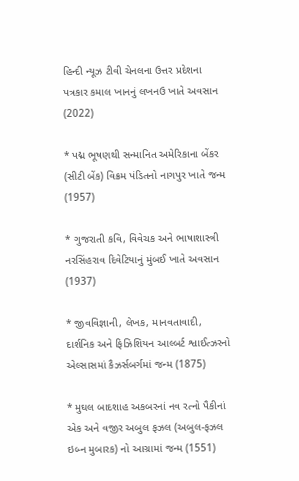હિન્દી ન્યૂઝ ટીવી ચેનલના ઉત્તર પ્રદેશના પત્રકાર કમાલ ખાનનું લખનઉ ખાતે અવસાન (2022)

* પદ્મ ભૂષણથી સન્માનિત અમેરિકાના બેંકર (સીટી બેંક) વિક્રમ પંડિતનો નાગપુર ખાતે જન્મ (1957)

* ગુજરાતી કવિ, વિવેચક અને ભાષાશાસ્ત્રી નરસિંહરાવ દિવેટિયાનું મુંબઈ ખાતે અવસાન (1937)

* જીવવિજ્ઞાની, લેખક, માનવતાવાદી, દાર્શનિક અને ફિઝિશિયન આલ્બર્ટ શ્વાઈત્ઝરનો એલ્સાસમાં કૈઝર્સબર્ગમાં જન્મ (1875)

* મુઘલ બાદશાહ અકબરનાં નવ રત્નો પૈકીનાં એક અને વજીર અબુલ ફઝલ (અબુલ-ફઝલ ઇબ્ન મુબારક) નો આગ્રામાં જન્મ (1551)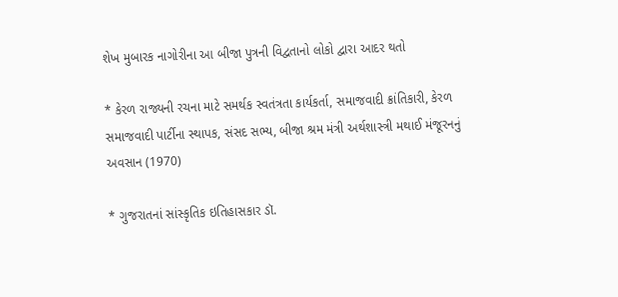શેખ મુબારક નાગોરીના આ બીજા પુત્રની વિદ્વતાનો લોકો દ્વારા આદર થતો

* કેરળ રાજ્યની રચના માટે સમર્થક સ્વતંત્રતા કાર્યકર્તા, સમાજવાદી ક્રાંતિકારી, કેરળ સમાજવાદી પાર્ટીના સ્થાપક, સંસદ સભ્ય, બીજા શ્રમ મંત્રી અર્થશાસ્ત્રી મથાઈ મંજૂરનનું અવસાન (1970)

* ગુજરાતનાં સાંસ્કૃતિક ઇતિહાસકાર ડૉ.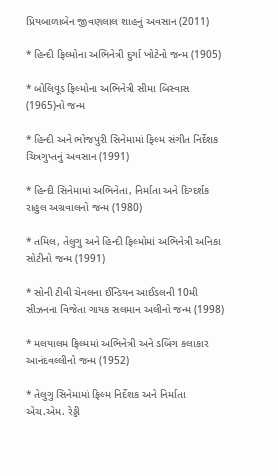પ્રિયબાળાબેન જીવણલાલ શાહનું અવસાન (2011)

* હિન્દી ફિલ્મોના અભિનેત્રી દુર્ગા ખોટેનો જન્મ (1905)

* બોલિવૂડ ફિલ્મોના અભિનેત્રી સીમા બિસ્વાસ (1965)નો જન્મ

* હિન્દી અને ભોજપુરી સિનેમામાં ફિલ્મ સંગીત નિર્દેશક ચિત્રગુપ્તનું અવસાન (1991)

* હિન્દી સિનેમામાં અભિનેતા, નિર્માતા અને દિગ્દર્શક રાહુલ અગ્રવાલનો જન્મ (1980)

* તમિલ, તેલુગુ અને હિન્દી ફિલ્મોમાં અભિનેત્રી અનિકા સોટીનો જન્મ (1991)

* સોની ટીવી ચેનલના ઈન્ડિયન આઈડલની 10મી સીઝનના વિજેતા ગાયક સલમાન અલીનો જન્મ (1998)

* મલયાલમ ફિલ્મમાં અભિનેત્રી અને ડબિંગ કલાકાર આનંદવલ્લીનો જન્મ (1952)

* તેલુગુ સિનેમામાં ફિલ્મ નિર્દેશક અને નિર્માતા એચ.એમ. રેડ્ડી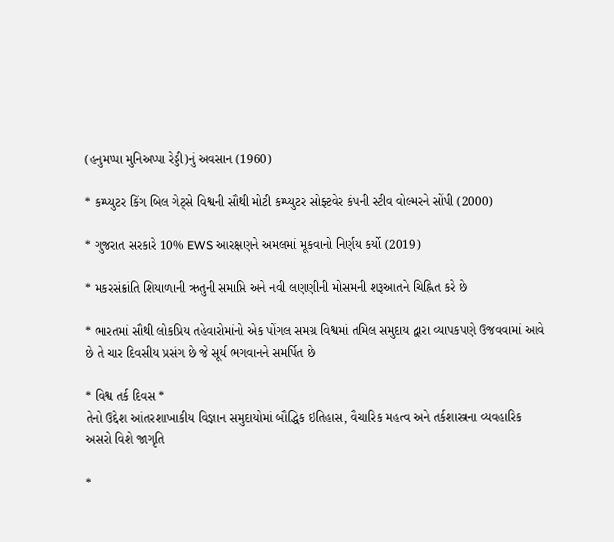(હનુમપ્પા મુનિઅપ્પા રેડ્ડી)નું અવસાન (1960)

* કમ્પ્યુટર કિંગ બિલ ગેટ્સે વિશ્વની સૌથી મોટી કમ્પ્યુટર સોફ્ટવેર કંપની સ્ટીવ વોલ્મરને સોંપી (2000)

* ગુજરાત સરકારે 10% EWS આરક્ષણને અમલમાં મૂકવાનો નિર્ણય કર્યો (2019)

* મકરસંક્રાંતિ શિયાળાની ઋતુની સમાપ્તિ અને નવી લણણીની મોસમની શરૂઆતને ચિહ્નિત કરે છે

* ભારતમાં સૌથી લોકપ્રિય તહેવારોમાંનો એક પોંગલ સમગ્ર વિશ્વમાં તમિલ સમુદાય દ્વારા વ્યાપકપણે ઉજવવામાં આવે છે તે ચાર દિવસીય પ્રસંગ છે જે સૂર્ય ભગવાનને સમર્પિત છે

* વિશ્વ તર્ક દિવસ *
તેનો ઉદ્દેશ આંતરશાખાકીય વિજ્ઞાન સમુદાયોમાં બૌદ્ધિક ઇતિહાસ, વૈચારિક મહત્વ અને તર્કશાસ્ત્રના વ્યવહારિક અસરો વિશે જાગૃતિ

*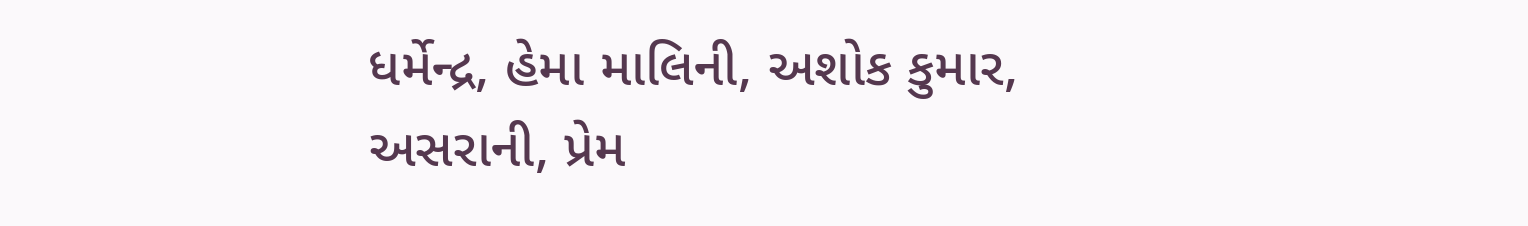ધર્મેન્દ્ર, હેમા માલિની, અશોક કુમાર, અસરાની, પ્રેમ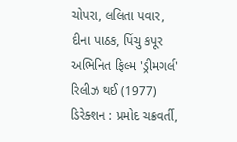ચોપરા, લલિતા પવાર, દીના પાઠક, પિંચુ કપૂર અભિનિત ફિલ્મ 'ડ્રીમગર્લ' રિલીઝ થઈ (1977)
ડિરેક્શન : પ્રમોદ ચક્રવર્તી,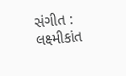સંગીત : લક્ષ્મીકાંત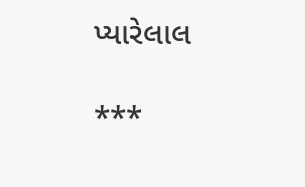પ્યારેલાલ

***